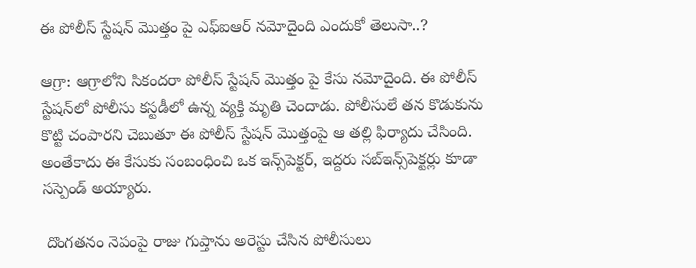ఈ పోలీస్ స్టేషన్‌ మొత్తం పై ఎఫ్ఐఆర్ నమోదైంది ఎందుకో తెలుసా..?

ఆగ్రా: ఆగ్రాలోని సికందరా పోలీస్ స్టేషన్ మొత్తం పై కేసు నమోదైంది. ఈ పోలీస్ స్టేషన్‌లో పోలీసు కస్టడీలో ఉన్న వ్యక్తి మృతి చెందాడు. పోలీసులే తన కొడుకును కొట్టి చంపారని చెబుతూ ఈ పోలీస్ స్టేషన్ మొత్తంపై ఆ తల్లి ఫిర్యాదు చేసింది. అంతేకాదు ఈ కేసుకు సంబంధించి ఒక ఇన్స్‌పెక్టర్, ఇద్దరు సబ్‌ఇన్స్‌పెక్టర్లు కూడా సస్పెండ్ అయ్యారు.

 దొంగతనం నెపంపై రాజు గుప్తాను అరెస్టు చేసిన పోలీసులు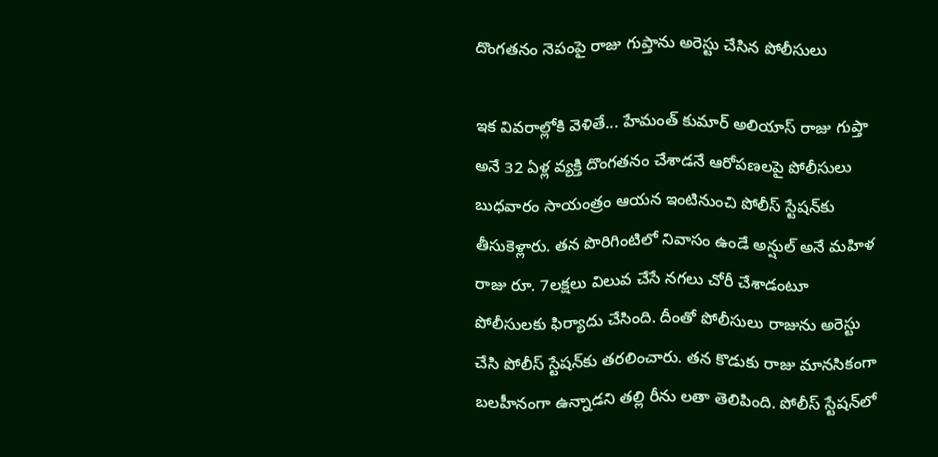దొంగతనం నెపంపై రాజు గుప్తాను అరెస్టు చేసిన పోలీసులు

ఇక వివరాల్లోకి వెళితే... హేమంత్ కుమార్ అలియాస్ రాజు గుప్తా అనే 32 ఏళ్ల వ్యక్తి దొంగతనం చేశాడనే ఆరోపణలపై పోలీసులు బుధవారం సాయంత్రం ఆయన ఇంటినుంచి పోలీస్ స్టేషన్‌కు తీసుకెళ్లారు. తన పొరిగింటిలో నివాసం ఉండే అన్షుల్ అనే మహిళ రాజు రూ. 7లక్షలు విలువ చేసే నగలు చోరీ చేశాడంటూ పోలీసులకు ఫిర్యాదు చేసింది. దీంతో పోలీసులు రాజును అరెస్టు చేసి పోలీస్‌ స్టేషన్‌కు తరలించారు. తన కొడుకు రాజు మానసికంగా బలహీనంగా ఉన్నాడని తల్లి రీను లతా తెలిపింది. పోలీస్ స్టేషన్‌లో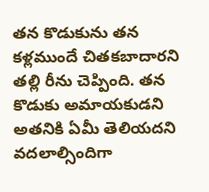తన కొడుకును తన కళ్లముందే చితకబాదారని తల్లి రీను చెప్పింది. తన కొడుకు అమాయకుడని అతనికి ఏమీ తెలియదని వదలాల్సిందిగా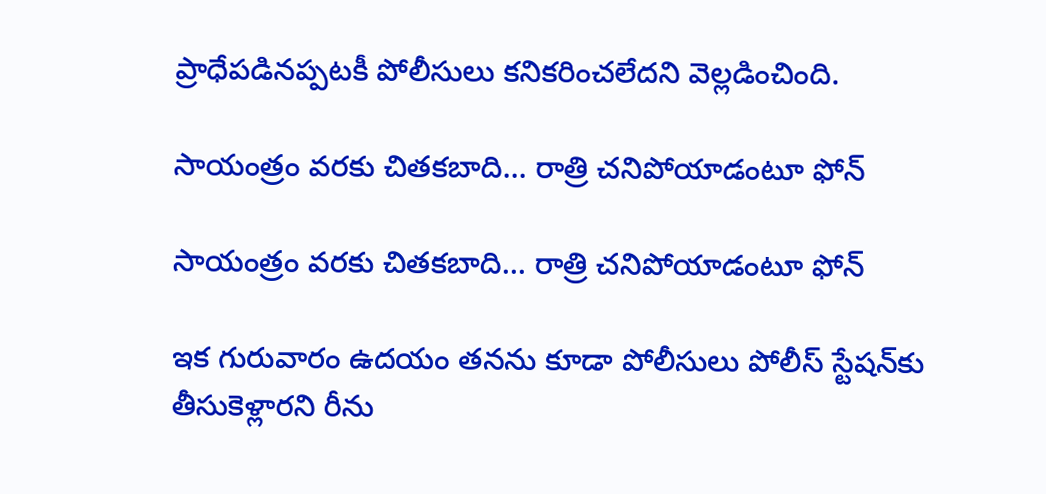ప్రాధేపడినప్పటకీ పోలీసులు కనికరించలేదని వెల్లడించింది.

సాయంత్రం వరకు చితకబాది... రాత్రి చనిపోయాడంటూ ఫోన్

సాయంత్రం వరకు చితకబాది... రాత్రి చనిపోయాడంటూ ఫోన్

ఇక గురువారం ఉదయం తనను కూడా పోలీసులు పోలీస్ స్టేషన్‌కు తీసుకెళ్లారని రీను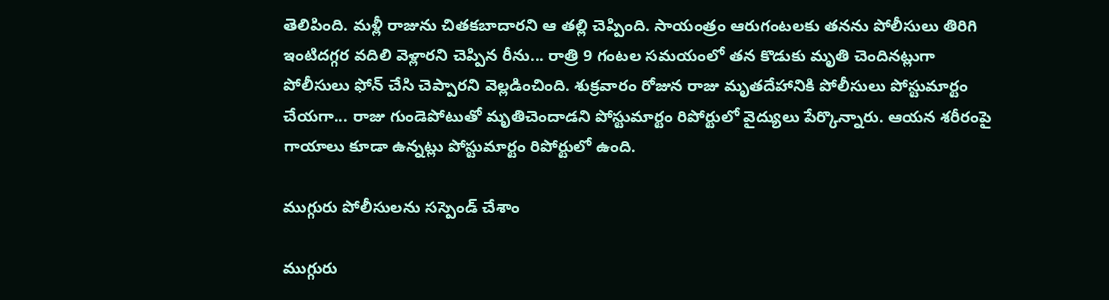తెలిపింది. మళ్లీ రాజును చితకబాదారని ఆ తల్లి చెప్పింది. సాయంత్రం ఆరుగంటలకు తనను పోలీసులు తిరిగి ఇంటిదగ్గర వదిలి వెళ్లారని చెప్పిన రీను... రాత్రి 9 గంటల సమయంలో తన కొడుకు మృతి చెందినట్లుగా పోలీసులు ఫోన్ చేసి చెప్పారని వెల్లడించింది. శుక్రవారం రోజున రాజు మృతదేహానికి పోలీసులు పోస్టుమార్టం చేయగా... రాజు గుండెపోటుతో మృతిచెందాడని పోస్టుమార్టం రిపోర్టులో వైద్యులు పేర్కొన్నారు. ఆయన శరీరంపై గాయాలు కూడా ఉన్నట్లు పోస్టుమార్టం రిపోర్టులో ఉంది.

ముగ్గురు పోలీసులను సస్పెండ్ చేశాం

ముగ్గురు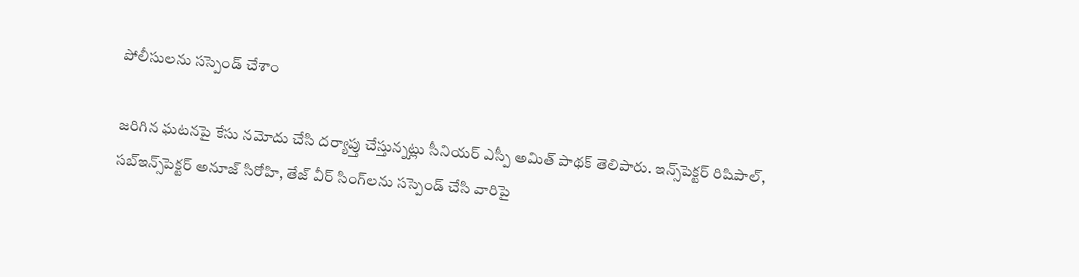పోలీసులను సస్పెండ్ చేశాం

జరిగిన ఘటనపై కేసు నమోదు చేసి దర్యాప్తు చేస్తున్నట్లు సీనియర్ ఎస్పీ అమిత్ పాథక్ తెలిపారు. ఇన్స్‌పెక్టర్ రిషిపాల్, సబ్‌ఇన్స్‌పెక్టర్ అనూజ్ సిరోహి, తేజ్ వీర్ సింగ్‌లను సస్పెండ్ చేసి వారిపై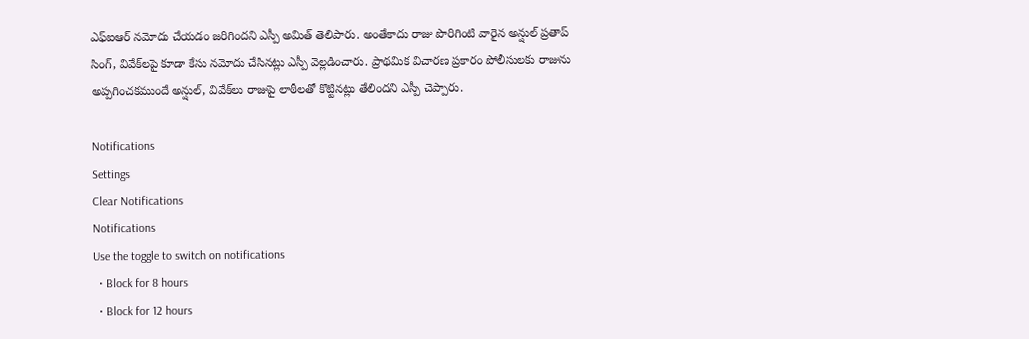ఎఫ్ఐఆర్ నమోదు చేయడం జరిగిందని ఎస్పీ అమిత్ తెలిపారు. అంతేకాదు రాజు పొరిగింటి వారైన అన్షుల్ ప్రతాప్ సింగ్, వివేక్‌లపై కూడా కేసు నమోదు చేసినట్లు ఎస్పీ వెల్లడించారు. ప్రాథమిక విచారణ ప్రకారం పోలీసులకు రాజును అప్పగించకముందే అన్షుల్, వివేక్‌లు రాజుపై లాఠీలతో కొట్టినట్లు తేలిందని ఎస్పీ చెప్పారు.

Notifications
Settings
Clear Notifications
Notifications
Use the toggle to switch on notifications
  • Block for 8 hours
  • Block for 12 hours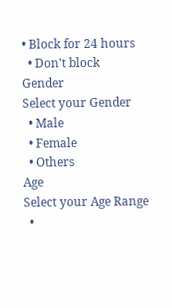• Block for 24 hours
  • Don't block
Gender
Select your Gender
  • Male
  • Female
  • Others
Age
Select your Age Range
  •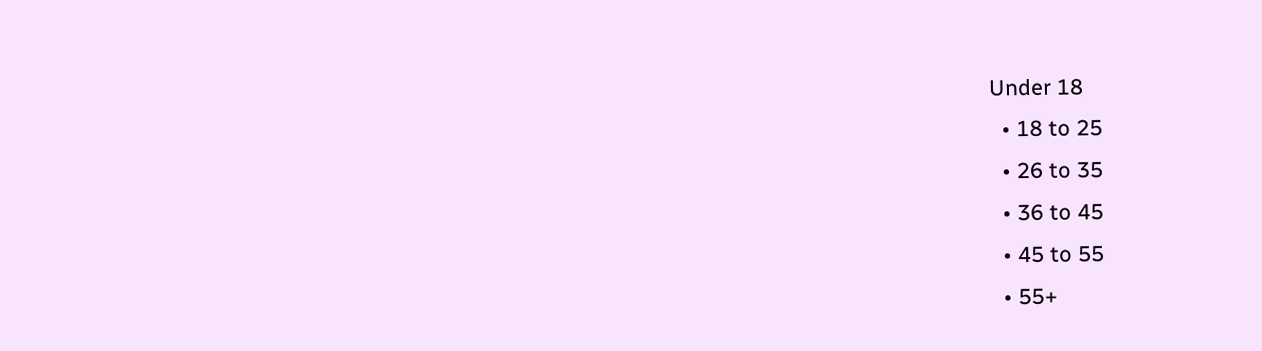Under 18
  • 18 to 25
  • 26 to 35
  • 36 to 45
  • 45 to 55
  • 55+